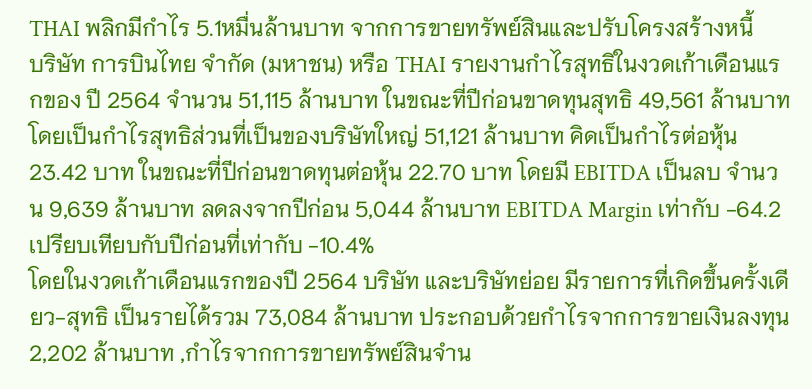THAI พลิกมีกำไร 5.1หมื่นล้านบาท จากการขายทรัพย์สินและปรับโครงสร้างหนี้
บริษัท การบินไทย จำกัด (มหาชน) หรือ THAI รายงานกำไรสุทธิในงวดเก้าเดือนแรกของ ปี 2564 จำนวน 51,115 ล้านบาท ในขณะที่ปีก่อนขาดทุนสุทธิ 49,561 ล้านบาท โดยเป็นกำไรสุทธิส่วนที่เป็นของบริษัทใหญ่ 51,121 ล้านบาท คิดเป็นกำไรต่อหุ้น 23.42 บาท ในขณะที่ปีก่อนขาดทุนต่อหุ้น 22.70 บาท โดยมี EBITDA เป็นลบ จำนวน 9,639 ล้านบาท ลดลงจากปีก่อน 5,044 ล้านบาท EBITDA Margin เท่ากับ -64.2 เปรียบเทียบกับปีก่อนที่เท่ากับ -10.4%
โดยในงวดเก้าเดือนแรกของปี 2564 บริษัท และบริษัทย่อย มีรายการที่เกิดขึ้นครั้งเดียว-สุทธิ เป็นรายได้รวม 73,084 ล้านบาท ประกอบด้วยกำไรจากการขายเงินลงทุน 2,202 ล้านบาท ,กำไรจากการขายทรัพย์สินจำน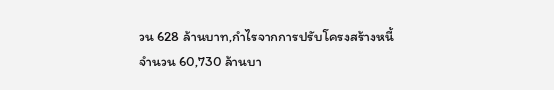วน 628 ล้านบาท,กำไรจากการปรับโครงสร้างหนี้ จำนวน 60,730 ล้านบา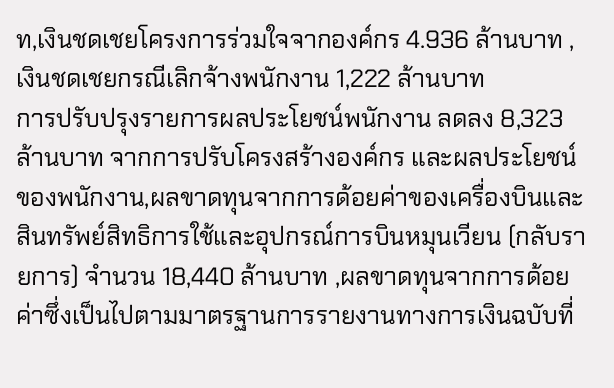ท,เงินชดเชยโครงการร่วมใจจากองค์กร 4.936 ล้านบาท ,เงินชดเชยกรณีเลิกจ้างพนักงาน 1,222 ล้านบาท
การปรับปรุงรายการผลประโยชน์พนักงาน ลดลง 8,323 ล้านบาท จากการปรับโครงสร้างองค์กร และผลประโยชน์ของพนักงาน,ผลขาดทุนจากการด้อยค่าของเครื่องบินและสินทรัพย์สิทธิการใช้และอุปกรณ์การบินหมุนเวียน (กลับรายการ) จำนวน 18,440 ล้านบาท ,ผลขาดทุนจากการด้อยค่าซึ่งเป็นไปตามมาตรฐานการรายงานทางการเงินฉบับที่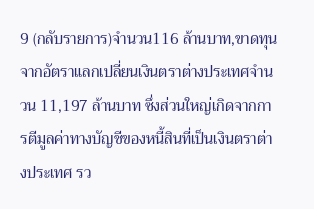9 (กลับรายการ)จำนวน116 ล้านบาท,ขาดทุนจากอัตราแลกเปลี่ยนเงินตราต่างประเทศจำนวน 11,197 ล้านบาท ซึ่งส่วนใหญ่เกิดจากการตีมูลค่าทางบัญชีของหนี้สินที่เป็นเงินตราต่างประเทศ รว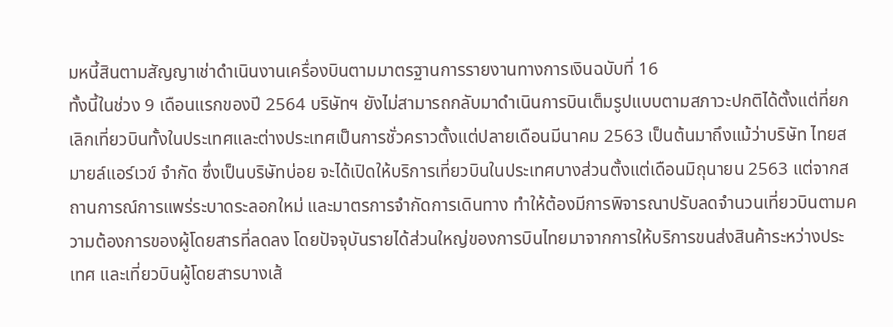มหนี้สินตามสัญญาเช่าดำเนินงานเครื่องบินตามมาตรฐานการรายงานทางการเงินฉบับที่ 16
ทั้งนี้ในช่วง 9 เดือนแรกของปี 2564 บริษัทฯ ยังไม่สามารถกลับมาดำเนินการบินเต็มรูปแบบตามสภาวะปกติได้ตั้งแต่ที่ยกเลิกเที่ยวบินทั้งในประเทศและต่างประเทศเป็นการชั่วคราวตั้งแต่ปลายเดือนมีนาคม 2563 เป็นต้นมาถึงแม้ว่าบริษัท ไทยสมายล์แอร์เวข์ จำกัด ซึ่งเป็นบริษัทบ่อย จะได้เปิดให้บริการเที่ยวบินในประเทศบางส่วนตั้งแต่เดือนมิถุนายน 2563 แต่จากสถานการณ์การแพร่ระบาดระลอกใหม่ และมาตรการจำกัดการเดินทาง ทำให้ต้องมีการพิจารณาปรับลดจำนวนเที่ยวบินตามความต้องการของผู้โดยสารที่ลดลง โดยปัจจุบันรายได้ส่วนใหญ่ของการบินไทยมาจากการให้บริการขนส่งสินค้าระหว่างประเทศ และเที่ยวบินผู้โดยสารบางเส้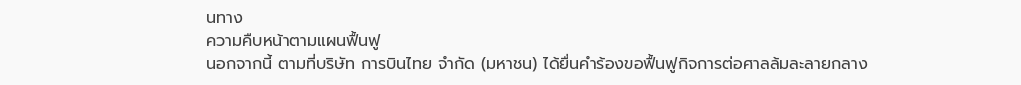นทาง
ความคืบหน้าตามแผนฟื้นฟู
นอกจากนี้ ตามที่บริษัท การบินไทย จำกัด (มหาชน) ได้ยื่นคำร้องขอฟื้นฟูกิจการต่อศาลล้มละลายกลาง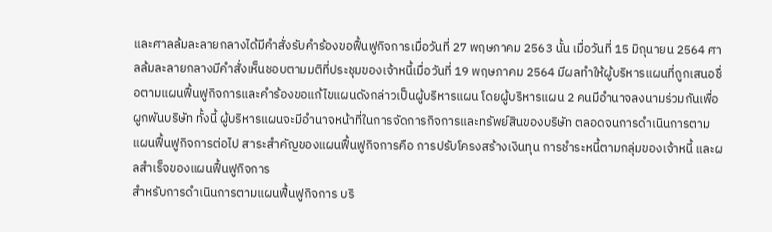และศาลล้มละลายกลางได้มีคำสั่งรับคำร้องขอฟื้นฟูกิจการเมื่อวันที่ 27 พฤษภาคม 2563 นั้น เมื่อวันที่ 15 มิถุนายน 2564 ศาลล้มละลายกลางมีคำสั่งเห็นชอบตามมติที่ประชุมของเจ้าหนี้เมื่อวันที่ 19 พฤษภาคม 2564 มีผลทำให้ผู้บริหารแผนที่ถูกเสนอชื่อตามแผนฟื้นฟูกิจการและคำร้องขอแก้ไขแผนดังกล่าวเป็นผู้บริหารแผน โดยผู้บริหารแผน 2 คนมีอำนาจลงนามร่วมกันเพื่อผูกพันบริษัท ทั้งนี้ ผู้บริหารแผนจะมีอำนาจหน้าที่ในการจัดการกิจการและทรัพย์สินของบริษัท ตลอดจนการดำเนินการตามแผนฟื้นฟูกิจการต่อไป สาระสำคัญของแผนฟื้นฟูกิจการคือ การปรับโครงสร้างเงินทุน การชำระหนี้ตามกลุ่มของเจ้าหนี้ และผลสำเร็จของแผนฟื้นฟูกิจการ
สำหรับการดำเนินการตามแผนฟื้นฟูกิจการ บริ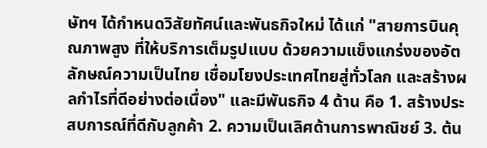ษัทฯ ได้กำหนดวิสัยทัศน์และพันธกิจใหม่ ได้แก่ "สายการบินคุณภาพสูง ที่ให้บริการเต็มรูปแบบ ด้วยความแข็งแกร่งของอัตลักษณ์ความเป็นไทย เชื่อมโยงประเทศไทยสู่ทั่วโลก และสร้างผลกำไรที่ดีอย่างต่อเนื่อง" และมีพันธกิจ 4 ด้าน คือ 1. สร้างประสบการณ์ที่ดีกับลูกค้า 2. ความเป็นเลิศด้านการพาณิชย์ 3. ต้น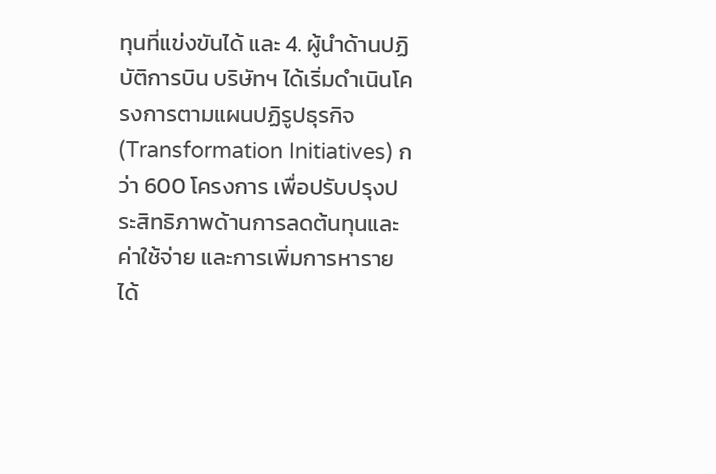ทุนที่แข่งขันได้ และ 4. ผู้นำด้านปฏิบัติการบิน บริษัทฯ ได้เริ่มดำเนินโครงการตามแผนปฏิรูปธุรกิจ (Transformation Initiatives) กว่า 600 โครงการ เพื่อปรับปรุงประสิทธิภาพด้านการลดต้นทุนและค่าใช้จ่าย และการเพิ่มการหารายได้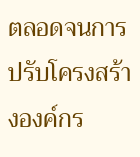ตลอดจนการปรับโครงสร้างองค์กร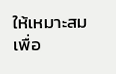ให้เหมาะสมเพื่อ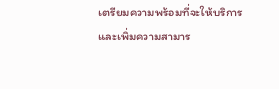เตรียมความพร้อมที่จะให้บริการ และเพิ่มความสามาร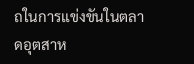ถในการแข่งขันในตลาดอุตสาห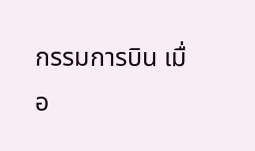กรรมการบิน เมื่อ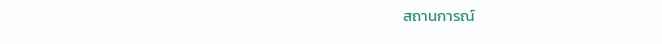สถานการณ์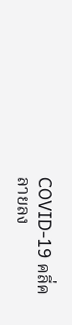COVID-19 คลี่คลายลง